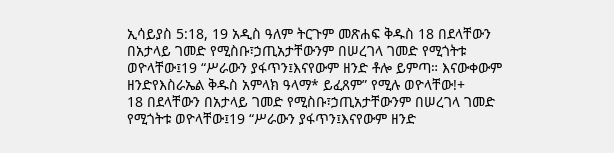ኢሳይያስ 5:18, 19 አዲስ ዓለም ትርጉም መጽሐፍ ቅዱስ 18 በደላቸውን በአታላይ ገመድ የሚስቡ፣ኃጢአታቸውንም በሠረገላ ገመድ የሚጎትቱ ወዮላቸው፤19 “ሥራውን ያፋጥን፤እናየውም ዘንድ ቶሎ ይምጣ። እናውቀውም ዘንድየእስራኤል ቅዱስ አምላክ ዓላማ* ይፈጸም” የሚሉ ወዮላቸው!+
18 በደላቸውን በአታላይ ገመድ የሚስቡ፣ኃጢአታቸውንም በሠረገላ ገመድ የሚጎትቱ ወዮላቸው፤19 “ሥራውን ያፋጥን፤እናየውም ዘንድ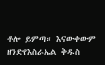ቶሎ ይምጣ። እናውቀውም ዘንድየእስራኤል ቅዱስ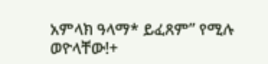አምላክ ዓላማ* ይፈጸም” የሚሉ ወዮላቸው!+